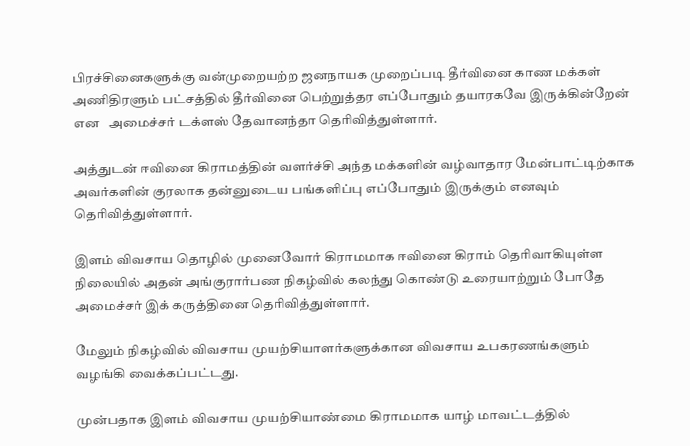பிரச்சினைகளுக்கு வன்முறையற்ற ஜனநாயக முறைப்படி தீர்வினை காண மக்கள் அணிதிரளும் பட்சத்தில் தீர்வினை பெற்றுத்தர எப்போதும் தயாரகவே இருக்கின்றேன் என   அமைச்சர் டக்ளஸ் தேவானந்தா தெரிவித்துள்ளார்.

அத்துடன் ஈவினை கிராமத்தின் வளர்ச்சி அந்த மக்களின் வழ்வாதார மேன்பாட்டிற்காக அவர்களின் குரலாக தன்னுடைய பங்களிப்பு எப்போதும் இருக்கும் எனவும் தெரிவித்துள்ளார்.

இளம் விவசாய தொழில் முனைவோர் கிராமமாக ஈவினை கிராம் தெரிவாகியுள்ள நிலையில் அதன் அங்குரார்பண நிகழ்வில் கலந்து கொண்டு உரையாற்றும் போதே அமைச்சர் இக் கருத்தினை தெரிவித்துள்ளார்.

மேலும் நிகழ்வில் விவசாய முயற்சியாளர்களுக்கான விவசாய உபகரணங்களும் வழங்கி வைக்கப்பட்டது.

முன்பதாக இளம் விவசாய முயற்சியாண்மை கிராமமாக யாழ் மாவட்டத்தில்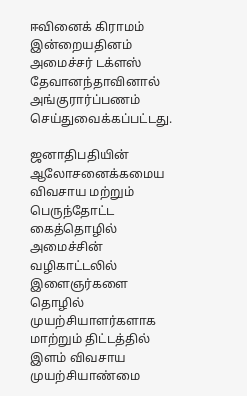ஈவினைக் கிராமம் இன்றையதினம் அமைச்சர் டக்ளஸ் தேவானந்தாவினால் அங்குரார்ப்பணம் செய்துவைக்கப்பட்டது.

ஜனாதிபதியின் ஆலோசனைக்கமைய விவசாய மற்றும் பெருந்தோட்ட கைத்தொழில் அமைச்சின் வழிகாட்டலில் இளைஞர்களை தொழில் முயற்சியாளர்களாக மாற்றும் திட்டத்தில்  இளம் விவசாய முயற்சியாண்மை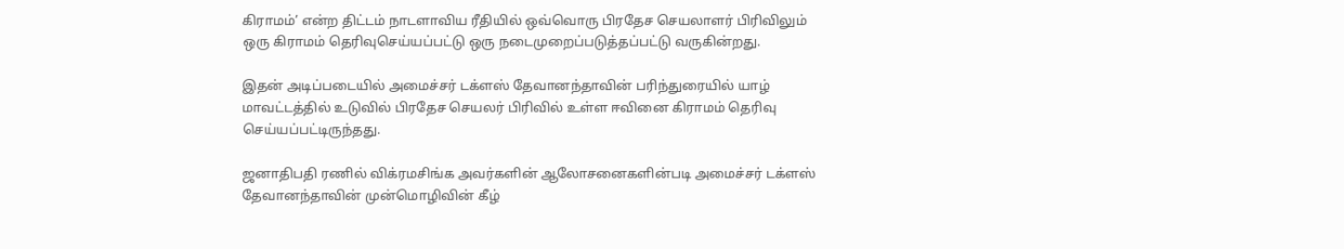கிராமம்’ என்ற திட்டம் நாடளாவிய ரீதியில் ஒவ்வொரு பிரதேச செயலாளர் பிரிவிலும் ஒரு கிராமம் தெரிவுசெய்யப்பட்டு ஒரு நடைமுறைப்படுத்தப்பட்டு வருகின்றது.

இதன் அடிப்படையில் அமைச்சர் டக்ளஸ் தேவானந்தாவின் பரிந்துரையில் யாழ் மாவட்டத்தில் உடுவில் பிரதேச செயலர் பிரிவில் உள்ள ஈவினை கிராமம் தெரிவு செய்யப்பட்டிருந்தது.

ஜனாதிபதி ரணில் விக்ரமசிங்க அவர்களின் ஆலோசனைகளின்படி அமைச்சர் டக்ளஸ் தேவானந்தாவின் முன்மொழிவின் கீழ்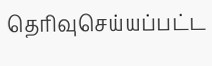தெரிவுசெய்யப்பட்ட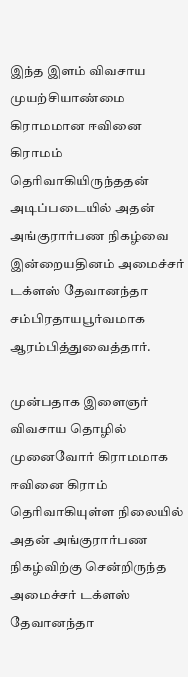இந்த இளம் விவசாய முயற்சியாண்மை கிராமமான ஈவினை கிராமம்  தெரிவாகியிருந்ததன் அடிப்படையில் அதன் அங்குரார்பண நிகழ்வை இன்றையதினம் அமைச்சர் டக்ளஸ் தேவானந்தா சம்பிரதாயபூர்வமாக ஆரம்பித்துவைத்தார்.

முன்பதாக இளைஞர் விவசாய தொழில் முனைவோர் கிராமமாக ஈவினை கிராம் தெரிவாகியுள்ள நிலையில் அதன் அங்குரார்பண நிகழ்விற்கு சென்றிருந்த அமைச்சர் டக்ளஸ் தேவானந்தா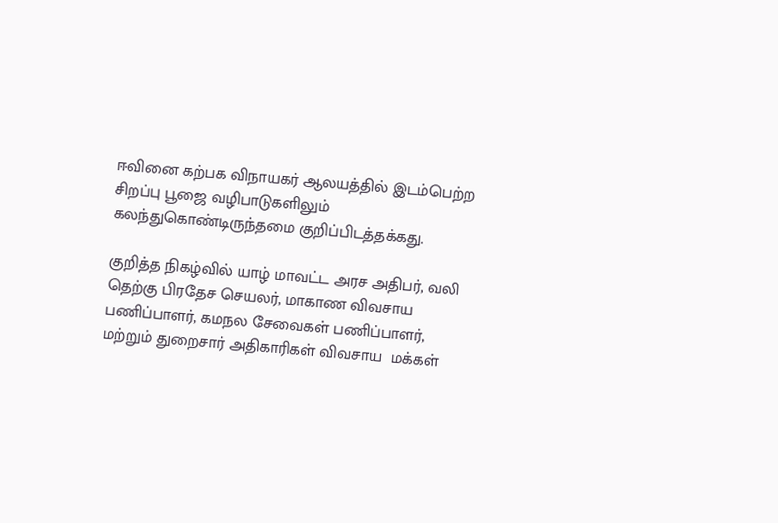ஈவினை கற்பக விநாயகர் ஆலயத்தில் இடம்பெற்ற சிறப்பு பூஜை வழிபாடுகளிலும் கலந்துகொண்டிருந்தமை குறிப்பிடத்தக்கது.

குறித்த நிகழ்வில் யாழ் மாவட்ட அரச அதிபர், வலி தெற்கு பிரதேச செயலர், மாகாண விவசாய பணிப்பாளர், கமநல சேவைகள் பணிப்பாளர்,  மற்றும் துறைசார் அதிகாரிகள் விவசாய  மக்கள்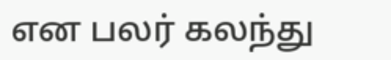என பலர் கலந்து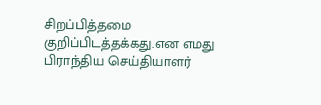சிறப்பித்தமை குறிப்பிடத்தக்கது.என எமது பிராந்திய செய்தியாளர்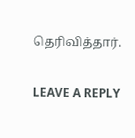தெரிவித்தார்.

LEAVE A REPLY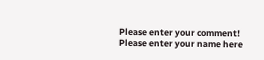Please enter your comment!
Please enter your name here